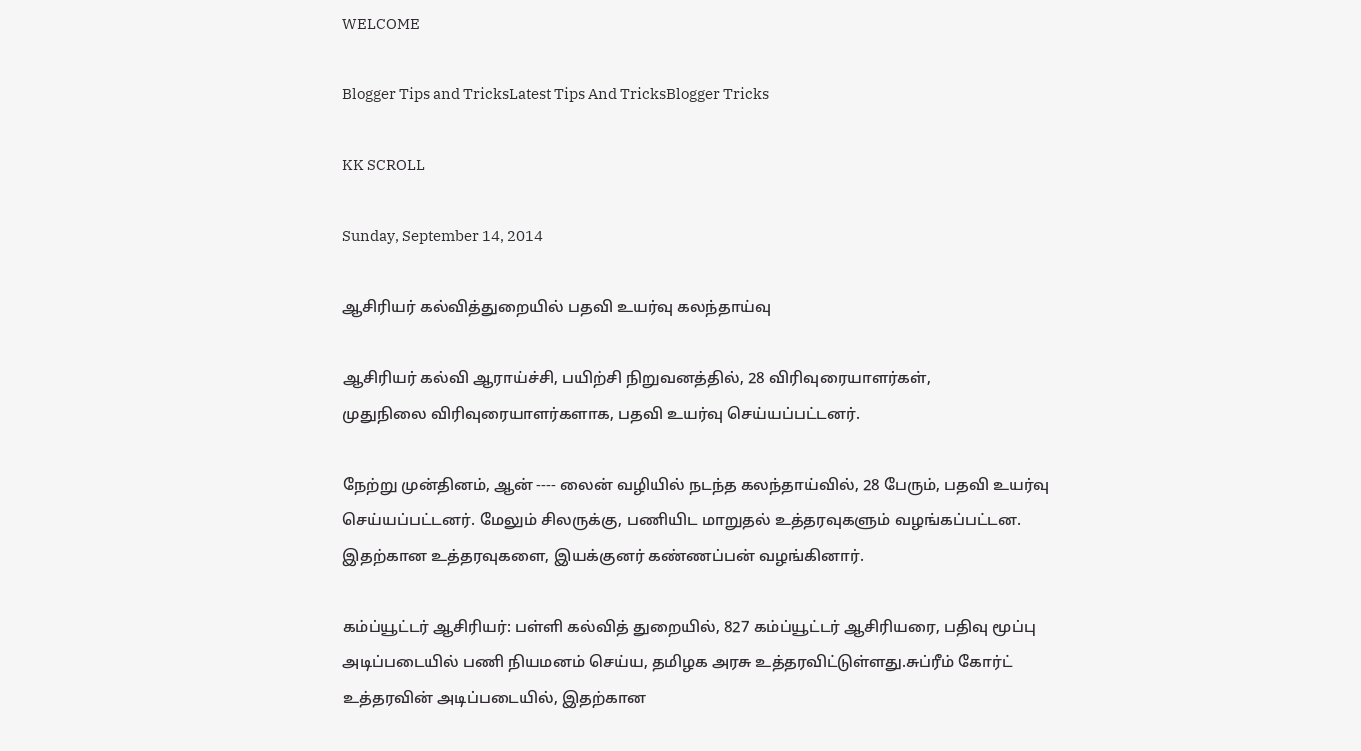WELCOME

Blogger Tips and TricksLatest Tips And TricksBlogger Tricks

KK SCROLL

Sunday, September 14, 2014

ஆசிரியர் கல்வித்துறையில் பதவி உயர்வு கலந்தாய்வு

ஆசிரியர் கல்வி ஆராய்ச்சி, பயிற்சி நிறுவனத்தில், 28 விரிவுரையாளர்கள்,
முதுநிலை விரிவுரையாளர்களாக, பதவி உயர்வு செய்யப்பட்டனர்.

நேற்று முன்தினம், ஆன் ---- லைன் வழியில் நடந்த கலந்தாய்வில், 28 பேரும், பதவி உயர்வு செய்யப்பட்டனர். மேலும் சிலருக்கு, பணியிட மாறுதல் உத்தரவுகளும் வழங்கப்பட்டன. இதற்கான உத்தரவுகளை, இயக்குனர் கண்ணப்பன் வழங்கினார்.

கம்ப்யூட்டர் ஆசிரியர்: பள்ளி கல்வித் துறையில், 827 கம்ப்யூட்டர் ஆசிரியரை, பதிவு மூப்பு அடிப்படையில் பணி நியமனம் செய்ய, தமிழக அரசு உத்தரவிட்டுள்ளது.சுப்ரீம் கோர்ட் உத்தரவின் அடிப்படையில், இதற்கான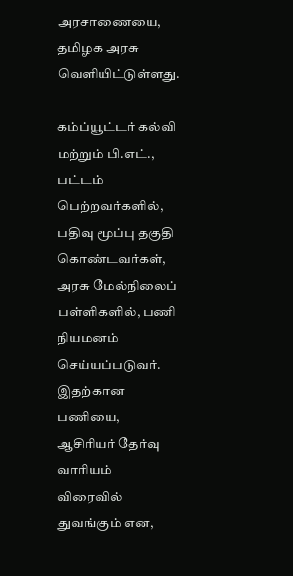அரசாணையை, தமிழக அரசு வெளியிட்டுள்ளது.

கம்ப்யூட்டர் கல்வி மற்றும் பி.எட்., பட்டம் பெற்றவர்களில், பதிவு மூப்பு தகுதி கொண்டவர்கள், அரசு மேல்நிலைப் பள்ளிகளில், பணி நியமனம் செய்யப்படுவர். இதற்கான பணியை, ஆசிரியர் தேர்வு வாரியம் விரைவில் துவங்கும் என,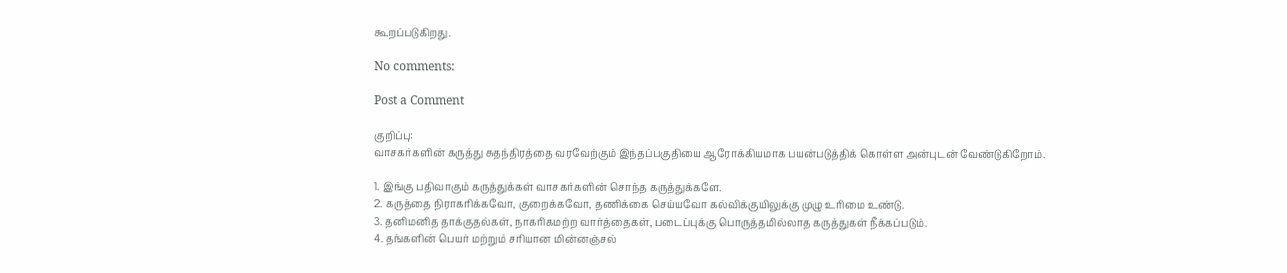கூறப்படுகிறது.

No comments:

Post a Comment

குறிப்பு:
வாசகர்களின் கருத்து சுதந்திரத்தை வரவேற்கும் இந்தப்பகுதியை ஆரோக்கியமாக பயன்படுத்திக் கொள்ள அன்புடன் வேண்டுகிறோம்.

1. இங்கு பதிவாகும் கருத்துக்கள் வாசகர்களின் சொந்த கருத்துக்களே.
2. கருத்தை நிராகரிக்கவோ, குறைக்கவோ, தணிக்கை செய்யவோ கல்விக்குயிலுக்கு முழு உரிமை உண்டு.
3. தனிமனித தாக்குதல்கள், நாகரிகமற்ற வார்த்தைகள், படைப்புக்கு பொருத்தமில்லாத கருத்துகள் நீக்கப்படும்.
4. தங்களின் பெயர் மற்றும் சரியான மின்னஞ்சல்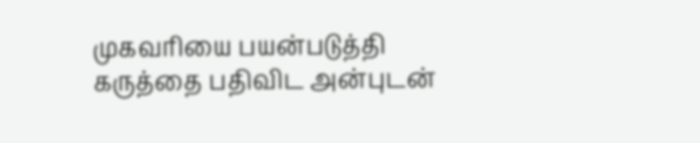முகவரியை பயன்படுத்தி கருத்தை பதிவிட அன்புடன்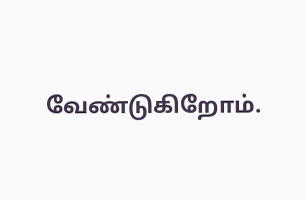வேண்டுகிறோம்.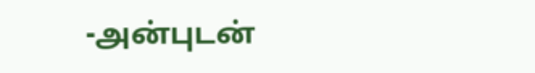-அன்புடன்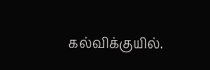கல்விக்குயில்.